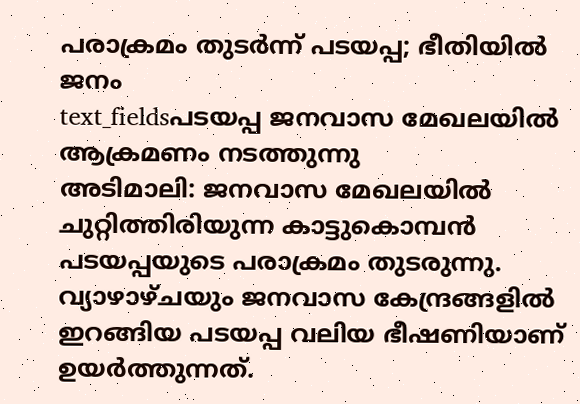പരാക്രമം തുടർന്ന് പടയപ്പ; ഭീതിയിൽ ജനം
text_fieldsപടയപ്പ ജനവാസ മേഖലയിൽ ആക്രമണം നടത്തുന്നു
അടിമാലി: ജനവാസ മേഖലയിൽ ചുറ്റിത്തിരിയുന്ന കാട്ടുകൊമ്പൻ പടയപ്പയുടെ പരാക്രമം തുടരുന്നു. വ്യാഴാഴ്ചയും ജനവാസ കേന്ദ്രങ്ങളിൽ ഇറങ്ങിയ പടയപ്പ വലിയ ഭീഷണിയാണ് ഉയർത്തുന്നത്.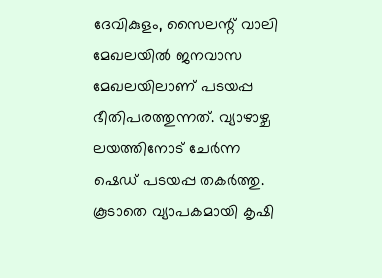ദേവികുളം, സൈലന്റ് വാലി മേഖലയിൽ ജനവാസ മേഖലയിലാണ് പടയപ്പ ഭീതിപരത്തുന്നത്. വ്യാഴാഴ്ച ലയത്തിനോട് ചേർന്ന ഷെഡ് പടയപ്പ തകർത്തു.
കൂടാതെ വ്യാപകമായി കൃഷി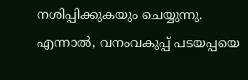നശിപ്പിക്കുകയും ചെയ്യുന്നു. എന്നാൽ, വനംവകുപ്പ് പടയപ്പയെ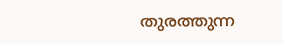തുരത്തുന്ന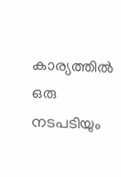കാര്യത്തിൽ ഒരു നടപടിയും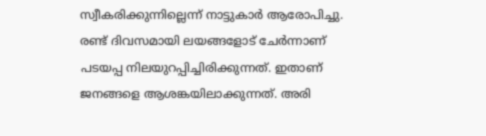സ്വീകരിക്കുന്നില്ലെന്ന് നാട്ടുകാർ ആരോപിച്ചു.
രണ്ട് ദിവസമായി ലയങ്ങളോട് ചേർന്നാണ് പടയപ്പ നിലയുറപ്പിച്ചിരിക്കുന്നത്. ഇതാണ് ജനങ്ങളെ ആശങ്കയിലാക്കുന്നത്. അരി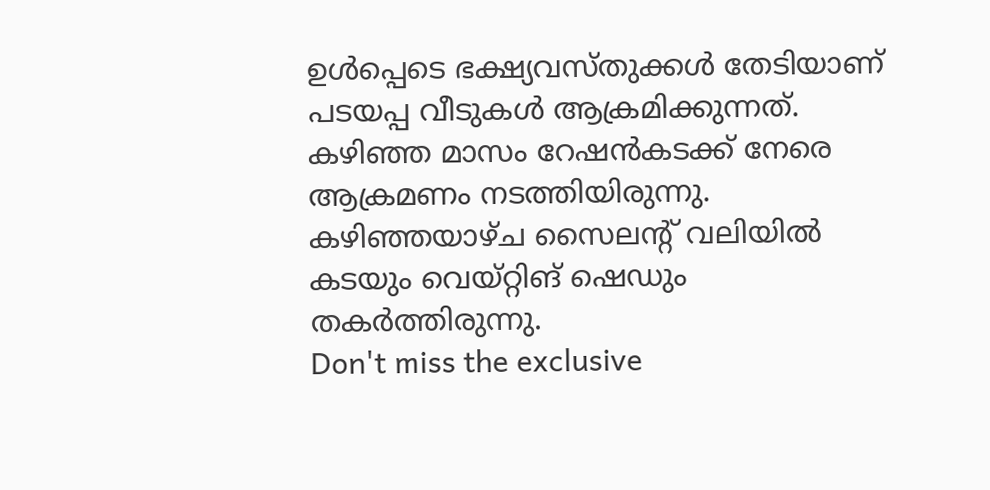ഉൾപ്പെടെ ഭക്ഷ്യവസ്തുക്കൾ തേടിയാണ് പടയപ്പ വീടുകൾ ആക്രമിക്കുന്നത്. കഴിഞ്ഞ മാസം റേഷൻകടക്ക് നേരെ ആക്രമണം നടത്തിയിരുന്നു. കഴിഞ്ഞയാഴ്ച സൈലന്റ് വലിയിൽ കടയും വെയ്റ്റിങ് ഷെഡും തകർത്തിരുന്നു.
Don't miss the exclusive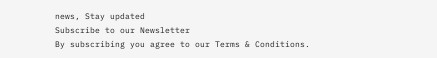news, Stay updated
Subscribe to our Newsletter
By subscribing you agree to our Terms & Conditions.